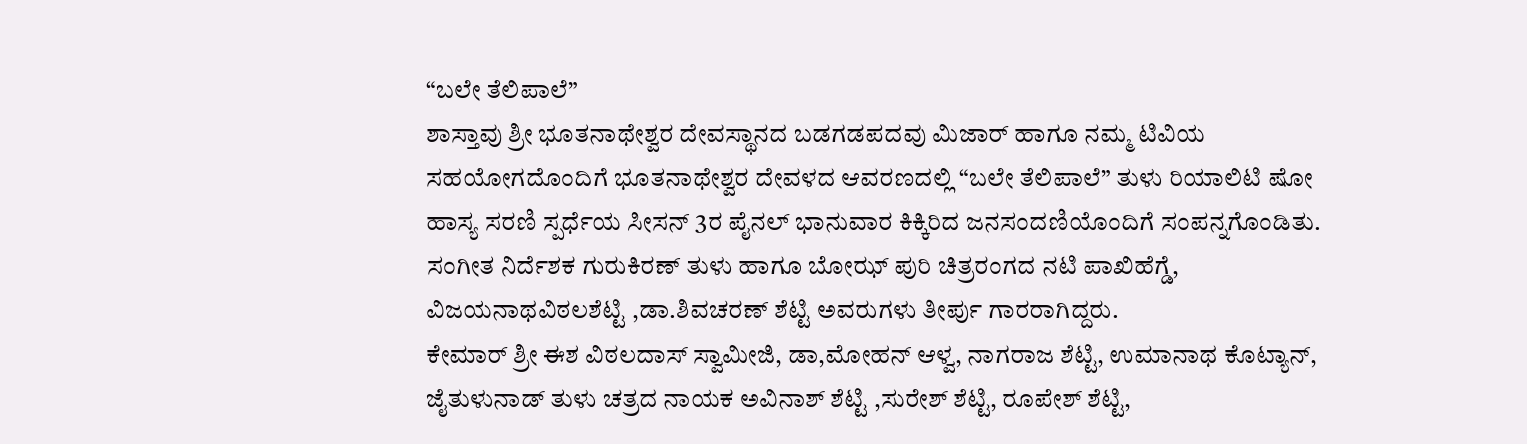“ಬಲೇ ತೆಲಿಪಾಲೆ”
ಶಾಸ್ತಾವು ಶ್ರೀ ಭೂತನಾಥೇಶ್ವರ ದೇವಸ್ಥಾನದ ಬಡಗಡಪದವು ಮಿಜಾರ್ ಹಾಗೂ ನಮ್ಮ ಟಿವಿಯ ಸಹಯೋಗದೊಂದಿಗೆ ಭೂತನಾಥೇಶ್ವರ ದೇವಳದ ಆವರಣದಲ್ಲಿ “ಬಲೇ ತೆಲಿಪಾಲೆ” ತುಳು ರಿಯಾಲಿಟಿ ಷೋ ಹಾಸ್ಯ ಸರಣಿ ಸ್ಪರ್ಧೆಯ ಸೀಸನ್ 3ರ ಪೈನಲ್ ಭಾನುವಾರ ಕಿಕ್ಕಿರಿದ ಜನಸಂದಣಿಯೊಂದಿಗೆ ಸಂಪನ್ನಗೊಂಡಿತು. ಸಂಗೀತ ನಿರ್ದೆಶಕ ಗುರುಕಿರಣ್ ತುಳು ಹಾಗೂ ಬೋಝ್ ಪುರಿ ಚಿತ್ರರಂಗದ ನಟಿ ಪಾಖಿಹೆಗ್ಡೆ, ವಿಜಯನಾಥವಿಠಲಶೆಟ್ಟಿ ,ಡಾ.ಶಿವಚರಣ್ ಶೆಟ್ಟಿ ಅವರುಗಳು ತೀರ್ಪು ಗಾರರಾಗಿದ್ದರು.
ಕೇಮಾರ್ ಶ್ರೀ ಈಶ ವಿಠಲದಾಸ್ ಸ್ವಾಮೀಜಿ, ಡಾ,ಮೋಹನ್ ಆಳ್ವ, ನಾಗರಾಜ ಶೆಟ್ಟಿ, ಉಮಾನಾಥ ಕೊಟ್ಯಾನ್, ಜೈತುಳುನಾಡ್ ತುಳು ಚತ್ರದ ನಾಯಕ ಅವಿನಾಶ್ ಶೆಟ್ಟಿ ,ಸುರೇಶ್ ಶೆಟ್ಟಿ, ರೂಪೇಶ್ ಶೆಟ್ಟಿ,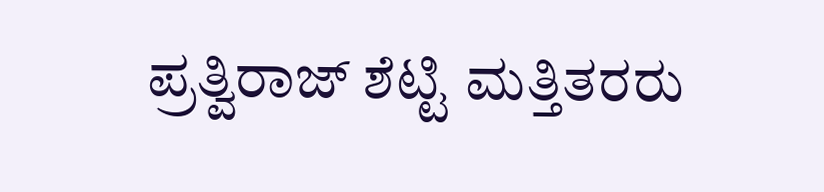ಪ್ರತ್ವಿರಾಜ್ ಶೆಟ್ಟಿ ಮತ್ತಿತರರು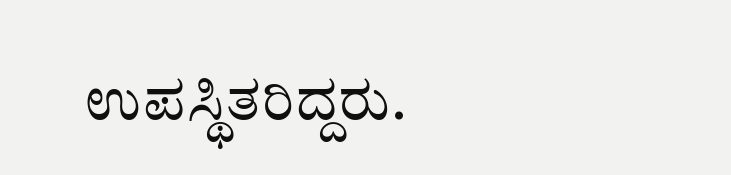ಉಪಸ್ಥಿತರಿದ್ದರು.